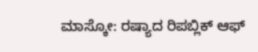ಮಾಸ್ಕೋ: ರಷ್ಯಾದ ರಿಪಬ್ಲಿಕ್ ಆಫ್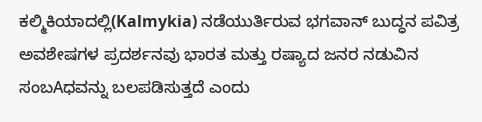ಕಲ್ಮಿಕಿಯಾದಲ್ಲಿ(Kalmykia) ನಡೆಯುರ್ತಿರುವ ಭಗವಾನ್ ಬುದ್ಧನ ಪವಿತ್ರ ಅವಶೇಷಗಳ ಪ್ರದರ್ಶನವು ಭಾರತ ಮತ್ತು ರಷ್ಯಾದ ಜನರ ನಡುವಿನ ಸಂಬAಧವನ್ನು ಬಲಪಡಿಸುತ್ತದೆ ಎಂದು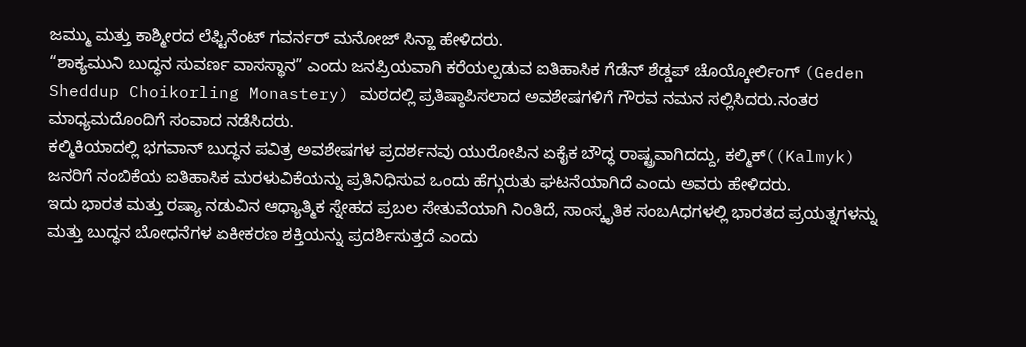ಜಮ್ಮು ಮತ್ತು ಕಾಶ್ಮೀರದ ಲೆಫ್ಟಿನೆಂಟ್ ಗವರ್ನರ್ ಮನೋಜ್ ಸಿನ್ಹಾ ಹೇಳಿದರು.
“ಶಾಕ್ಯಮುನಿ ಬುದ್ಧನ ಸುವರ್ಣ ವಾಸಸ್ಥಾನ” ಎಂದು ಜನಪ್ರಿಯವಾಗಿ ಕರೆಯಲ್ಪಡುವ ಐತಿಹಾಸಿಕ ಗೆಡೆನ್ ಶೆಡ್ಡಪ್ ಚೊಯ್ಕೋರ್ಲಿಂಗ್ (Geden Sheddup Choikorling Monastery) ಮಠದಲ್ಲಿ ಪ್ರತಿಷ್ಠಾಪಿಸಲಾದ ಅವಶೇಷಗಳಿಗೆ ಗೌರವ ನಮನ ಸಲ್ಲಿಸಿದರು.ನಂತರ ಮಾಧ್ಯಮದೊಂದಿಗೆ ಸಂವಾದ ನಡೆಸಿದರು.
ಕಲ್ಮಿಕಿಯಾದಲ್ಲಿ ಭಗವಾನ್ ಬುದ್ಧನ ಪವಿತ್ರ ಅವಶೇಷಗಳ ಪ್ರದರ್ಶನವು ಯುರೋಪಿನ ಏಕೈಕ ಬೌದ್ಧ ರಾಷ್ಟ್ರವಾಗಿದದ್ದು, ಕಲ್ಮಿಕ್((Kalmyk) ಜನರಿಗೆ ನಂಬಿಕೆಯ ಐತಿಹಾಸಿಕ ಮರಳುವಿಕೆಯನ್ನು ಪ್ರತಿನಿಧಿಸುವ ಒಂದು ಹೆಗ್ಗುರುತು ಘಟನೆಯಾಗಿದೆ ಎಂದು ಅವರು ಹೇಳಿದರು.
ಇದು ಭಾರತ ಮತ್ತು ರಷ್ಯಾ ನಡುವಿನ ಆಧ್ಯಾತ್ಮಿಕ ಸ್ನೇಹದ ಪ್ರಬಲ ಸೇತುವೆಯಾಗಿ ನಿಂತಿದೆ, ಸಾಂಸ್ಕೃತಿಕ ಸಂಬAಧಗಳಲ್ಲಿ ಭಾರತದ ಪ್ರಯತ್ನಗಳನ್ನು ಮತ್ತು ಬುದ್ಧನ ಬೋಧನೆಗಳ ಏಕೀಕರಣ ಶಕ್ತಿಯನ್ನು ಪ್ರದರ್ಶಿಸುತ್ತದೆ ಎಂದು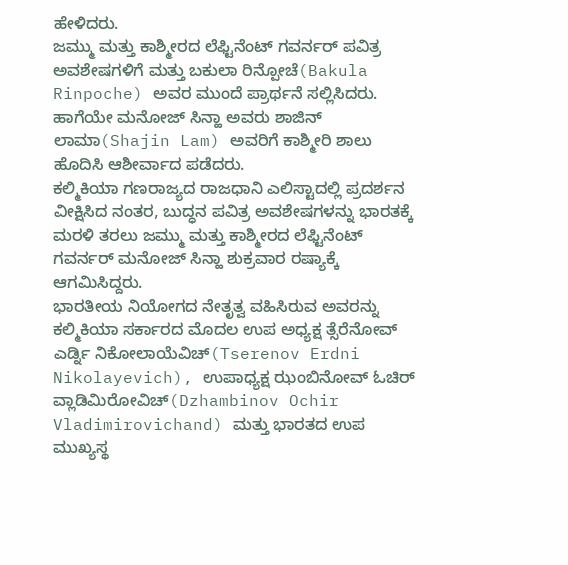ಹೇಳಿದರು.
ಜಮ್ಮು ಮತ್ತು ಕಾಶ್ಮೀರದ ಲೆಫ್ಟಿನೆಂಟ್ ಗವರ್ನರ್ ಪವಿತ್ರ ಅವಶೇಷಗಳಿಗೆ ಮತ್ತು ಬಕುಲಾ ರಿನ್ಪೋಚೆ(Bakula Rinpoche) ಅವರ ಮುಂದೆ ಪ್ರಾರ್ಥನೆ ಸಲ್ಲಿಸಿದರು. ಹಾಗೆಯೇ ಮನೋಜ್ ಸಿನ್ಹಾ ಅವರು ಶಾಜಿನ್ ಲಾಮಾ(Shajin Lam) ಅವರಿಗೆ ಕಾಶ್ಮೀರಿ ಶಾಲು ಹೊದಿಸಿ ಆಶೀರ್ವಾದ ಪಡೆದರು.
ಕಲ್ಮಿಕಿಯಾ ಗಣರಾಜ್ಯದ ರಾಜಧಾನಿ ಎಲಿಸ್ಟಾದಲ್ಲಿ ಪ್ರದರ್ಶನ ವೀಕ್ಷಿಸಿದ ನಂತರ, ಬುದ್ಧನ ಪವಿತ್ರ ಅವಶೇಷಗಳನ್ನು ಭಾರತಕ್ಕೆ ಮರಳಿ ತರಲು ಜಮ್ಮು ಮತ್ತು ಕಾಶ್ಮೀರದ ಲೆಫ್ಟಿನೆಂಟ್ ಗವರ್ನರ್ ಮನೋಜ್ ಸಿನ್ಹಾ ಶುಕ್ರವಾರ ರಷ್ಯಾಕ್ಕೆ ಆಗಮಿಸಿದ್ದರು.
ಭಾರತೀಯ ನಿಯೋಗದ ನೇತೃತ್ವ ವಹಿಸಿರುವ ಅವರನ್ನು ಕಲ್ಮಿಕಿಯಾ ಸರ್ಕಾರದ ಮೊದಲ ಉಪ ಅಧ್ಯಕ್ಷ ತ್ಸೆರೆನೋವ್ ಎರ್ಡ್ನಿ ನಿಕೋಲಾಯೆವಿಚ್(Tserenov Erdni Nikolayevich), ಉಪಾಧ್ಯಕ್ಷ ಝಂಬಿನೋವ್ ಓಚಿರ್ ವ್ಲಾಡಿಮಿರೋವಿಚ್(Dzhambinov Ochir Vladimirovichand) ಮತ್ತು ಭಾರತದ ಉಪ ಮುಖ್ಯಸ್ಥ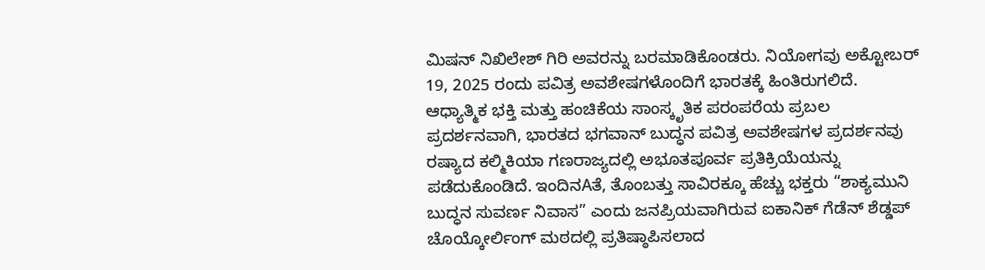ಮಿಷನ್ ನಿಖಿಲೇಶ್ ಗಿರಿ ಅವರನ್ನು ಬರಮಾಡಿಕೊಂಡರು. ನಿಯೋಗವು ಅಕ್ಟೋಬರ್ 19, 2025 ರಂದು ಪವಿತ್ರ ಅವಶೇಷಗಳೊಂದಿಗೆ ಭಾರತಕ್ಕೆ ಹಿಂತಿರುಗಲಿದೆ.
ಆಧ್ಯಾತ್ಮಿಕ ಭಕ್ತಿ ಮತ್ತು ಹಂಚಿಕೆಯ ಸಾಂಸ್ಕೃತಿಕ ಪರಂಪರೆಯ ಪ್ರಬಲ ಪ್ರದರ್ಶನವಾಗಿ, ಭಾರತದ ಭಗವಾನ್ ಬುದ್ಧನ ಪವಿತ್ರ ಅವಶೇಷಗಳ ಪ್ರದರ್ಶನವು ರಷ್ಯಾದ ಕಲ್ಮಿಕಿಯಾ ಗಣರಾಜ್ಯದಲ್ಲಿ ಅಭೂತಪೂರ್ವ ಪ್ರತಿಕ್ರಿಯೆಯನ್ನು ಪಡೆದುಕೊಂಡಿದೆ. ಇಂದಿನAತೆ, ತೊಂಬತ್ತು ಸಾವಿರಕ್ಕೂ ಹೆಚ್ಚು ಭಕ್ತರು “ಶಾಕ್ಯಮುನಿ ಬುದ್ಧನ ಸುವರ್ಣ ನಿವಾಸ” ಎಂದು ಜನಪ್ರಿಯವಾಗಿರುವ ಐಕಾನಿಕ್ ಗೆಡೆನ್ ಶೆಡ್ಡಪ್ ಚೊಯ್ಕೋರ್ಲಿಂಗ್ ಮಠದಲ್ಲಿ ಪ್ರತಿಷ್ಠಾಪಿಸಲಾದ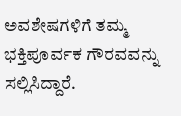ಅವಶೇಷಗಳಿಗೆ ತಮ್ಮ ಭಕ್ತಿಪೂರ್ವಕ ಗೌರವವನ್ನು ಸಲ್ಲಿಸಿದ್ದಾರೆ.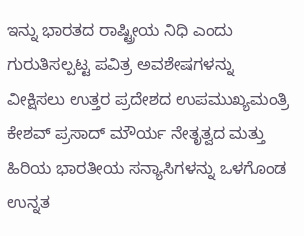ಇನ್ನು ಭಾರತದ ರಾಷ್ಟ್ರೀಯ ನಿಧಿ ಎಂದು ಗುರುತಿಸಲ್ಪಟ್ಟ ಪವಿತ್ರ ಅವಶೇಷಗಳನ್ನು ವೀಕ್ಷಿಸಲು ಉತ್ತರ ಪ್ರದೇಶದ ಉಪಮುಖ್ಯಮಂತ್ರಿ ಕೇಶವ್ ಪ್ರಸಾದ್ ಮೌರ್ಯ ನೇತೃತ್ವದ ಮತ್ತು ಹಿರಿಯ ಭಾರತೀಯ ಸನ್ಯಾಸಿಗಳನ್ನು ಒಳಗೊಂಡ ಉನ್ನತ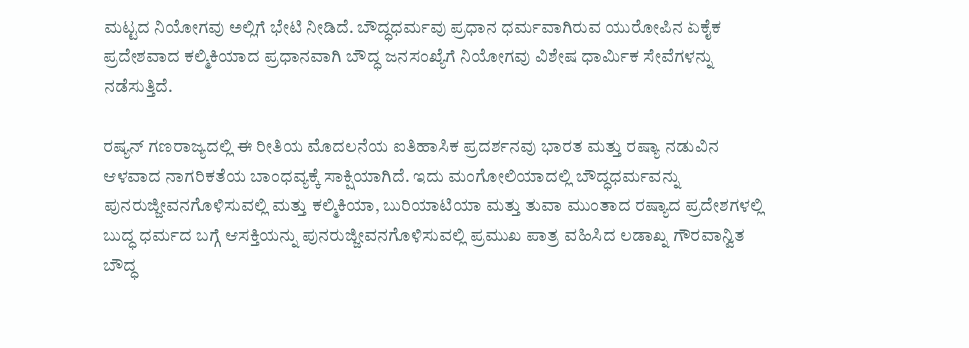ಮಟ್ಟದ ನಿಯೋಗವು ಅಲ್ಲಿಗೆ ಭೇಟಿ ನೀಡಿದೆ. ಬೌದ್ಧಧರ್ಮವು ಪ್ರಧಾನ ಧರ್ಮವಾಗಿರುವ ಯುರೋಪಿನ ಏಕೈಕ ಪ್ರದೇಶವಾದ ಕಲ್ಮಿಕಿಯಾದ ಪ್ರಧಾನವಾಗಿ ಬೌದ್ಧ ಜನಸಂಖ್ಯೆಗೆ ನಿಯೋಗವು ವಿಶೇಷ ಧಾರ್ಮಿಕ ಸೇವೆಗಳನ್ನು ನಡೆಸುತ್ತಿದೆ.

ರಷ್ಯನ್ ಗಣರಾಜ್ಯದಲ್ಲಿ ಈ ರೀತಿಯ ಮೊದಲನೆಯ ಐತಿಹಾಸಿಕ ಪ್ರದರ್ಶನವು ಭಾರತ ಮತ್ತು ರಷ್ಯಾ ನಡುವಿನ ಆಳವಾದ ನಾಗರಿಕತೆಯ ಬಾಂಧವ್ಯಕ್ಕೆ ಸಾಕ್ಷಿಯಾಗಿದೆ. ಇದು ಮಂಗೋಲಿಯಾದಲ್ಲಿ ಬೌದ್ಧಧರ್ಮವನ್ನು ಪುನರುಜ್ಜೀವನಗೊಳಿಸುವಲ್ಲಿ ಮತ್ತು ಕಲ್ಮಿಕಿಯಾ, ಬುರಿಯಾಟಿಯಾ ಮತ್ತು ತುವಾ ಮುಂತಾದ ರಷ್ಯಾದ ಪ್ರದೇಶಗಳಲ್ಲಿ ಬುದ್ಧ ಧರ್ಮದ ಬಗ್ಗೆ ಆಸಕ್ತಿಯನ್ನು ಪುನರುಜ್ಜೀವನಗೊಳಿಸುವಲ್ಲಿ ಪ್ರಮುಖ ಪಾತ್ರ ವಹಿಸಿದ ಲಡಾಖ್ನ ಗೌರವಾನ್ವಿತ ಬೌದ್ಧ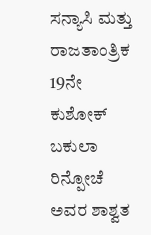ಸನ್ಯಾಸಿ ಮತ್ತು ರಾಜತಾಂತ್ರಿಕ 19ನೇ ಕುಶೋಕ್ ಬಕುಲಾ ರಿನ್ಪೋಚೆ ಅವರ ಶಾಶ್ವತ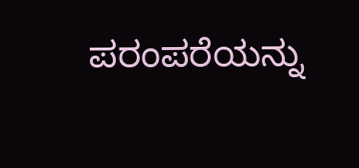ಪರಂಪರೆಯನ್ನು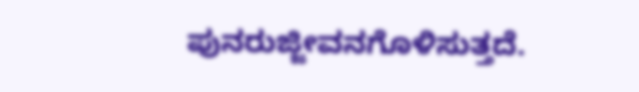ಪುನರುಜ್ಜೀವನಗೊಳಿಸುತ್ತದೆ.